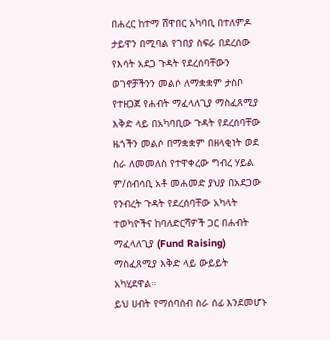በሐረር ከተማ ሸዋበር አካባቢ በተለምዶ ታይዋን በሚባል የገበያ ስፍራ በደረሰው የእሳት አደጋ ጉዳት የደረሰባቸውን ወገኖቻችንን መልሶ ለማቋቋም ታስቦ የተዘጋጀ የሐብት ማፈላለጊያ ማስፈጸሚያ እቅድ ላይ በአካባቢው ጉዳት የደረሰባቸው ዜጎችን መልሶ በማቋቋም በዘላቂነት ወደ ስራ ለመመለስ የተዋቀረው ግብረ ሃይል ም/ሰብሳቢ አቶ መሐመድ ያህያ በአደጋው የንብረት ጉዳት የደረሰባቸው አካላት ተወካዮችና ከባለድርሻዎች ጋር በሐብት ማፈላለጊያ (Fund Raising) ማስፈጸሚያ እቅድ ላይ ውይይት አካሂደዋል።
ይህ ሀብት የማሰባሰብ ስራ ሰፊ እንደመሆኑ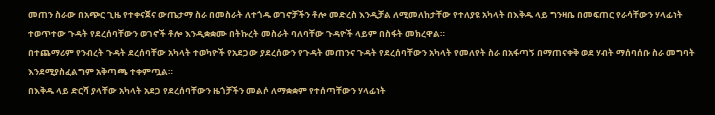መጠን ስራው በአጭር ጊዜ የተቀናጀና ውጤታማ ስራ በመስራት ለተጎዱ ወገኖቻችን ቶሎ መድረስ እንዲቻል ለሚመለከታቸው የተለያዩ አካላት በእቅዱ ላይ ግንዛቤ በመፍጠር የራሳቸውን ሃላፊነት ተወጥተው ጉዳት የደረሰባቸውን ወገኖች ቶሎ እንዲቋቋሙ በትኩረት መስራት ባለባቸው ጉዳዮች ላይም በስፋት መክረዋል።
በተጨማሪም የንብረት ጉዳት ደረሰባቸው አካላት ተወካዮች የአደጋው ያደረሰውን የጉዳት መጠንና ጉዳት የደረሰባቸውን አካላት የመለየት ስራ በአፋጣኝ በማጠናቀቅ ወደ ሃብት ማሰባሰቡ ስራ መግባት እንደሚያስፈልግም አቅጣጫ ተቀምጧል።
በእቅዱ ላይ ድርሻ ያላቸው አካላት አደጋ የደረሰባቸውን ዜጎቻችን መልሶ ለማቋቋም የተሰጣቸውን ሃላፊነት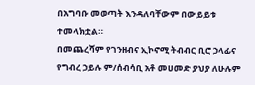በአግባቡ መወጣት እንዳለባቸውም በውይይቱ ተመላክቷል።
በመጨረሻም የገንዘብና ኢኮኖሚ ትብብር ቢሮ ኃላፊና የግብረ ኃይሉ ም/ሰብሳቢ አቶ መሀመድ ያህያ ለሁሉም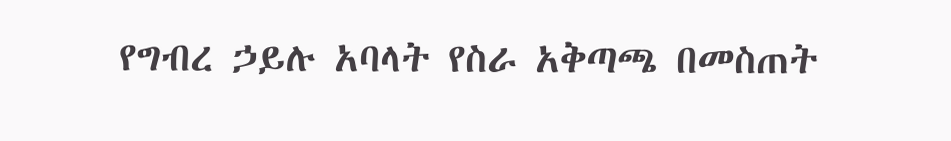የግብረ ኃይሉ አባላት የስራ አቅጣጫ በመስጠት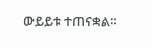ውይይቱ ተጠናቋል።